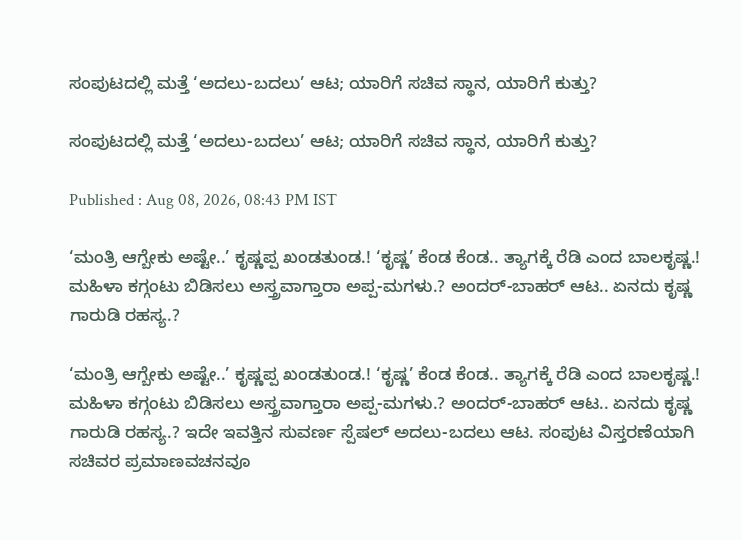ಸಂಪುಟದಲ್ಲಿ ಮತ್ತೆ ‘ಅದಲು-ಬದಲು’ ಆಟ; ಯಾರಿಗೆ ಸಚಿವ ಸ್ಥಾನ, ಯಾರಿಗೆ ಕುತ್ತು?

ಸಂಪುಟದಲ್ಲಿ ಮತ್ತೆ ‘ಅದಲು-ಬದಲು’ ಆಟ; ಯಾರಿಗೆ ಸಚಿವ ಸ್ಥಾನ, ಯಾರಿಗೆ ಕುತ್ತು?

Published : Aug 08, 2026, 08:43 PM IST

‘ಮಂತ್ರಿ ಆಗ್ಬೇಕು ಅಷ್ಟೇ..’ ಕೃಷ್ಣಪ್ಪ ಖಂಡತುಂಡ.! ‘ಕೃಷ್ಣ’ ಕೆಂಡ ಕೆಂಡ.. ತ್ಯಾಗಕ್ಕೆ ರೆಡಿ ಎಂದ ಬಾಲಕೃಷ್ಣ.! ಮಹಿಳಾ ಕಗ್ಗಂಟು ಬಿಡಿಸಲು ಅಸ್ತ್ರವಾಗ್ತಾರಾ ಅಪ್ಪ-ಮಗಳು.? ಅಂದರ್-ಬಾಹರ್ ಆಟ.. ಏನದು ಕೃಷ್ಣ ಗಾರುಡಿ ರಹಸ್ಯ.?

‘ಮಂತ್ರಿ ಆಗ್ಬೇಕು ಅಷ್ಟೇ..’ ಕೃಷ್ಣಪ್ಪ ಖಂಡತುಂಡ.! ‘ಕೃಷ್ಣ’ ಕೆಂಡ ಕೆಂಡ.. ತ್ಯಾಗಕ್ಕೆ ರೆಡಿ ಎಂದ ಬಾಲಕೃಷ್ಣ.! ಮಹಿಳಾ ಕಗ್ಗಂಟು ಬಿಡಿಸಲು ಅಸ್ತ್ರವಾಗ್ತಾರಾ ಅಪ್ಪ-ಮಗಳು.? ಅಂದರ್-ಬಾಹರ್ ಆಟ.. ಏನದು ಕೃಷ್ಣ ಗಾರುಡಿ ರಹಸ್ಯ.? ಇದೇ ಇವತ್ತಿನ ಸುವರ್ಣ ಸ್ಪೆಷಲ್ ಅದಲು-ಬದಲು ಆಟ. ಸಂಪುಟ ವಿಸ್ತರಣೆಯಾಗಿ ಸಚಿವರ ಪ್ರಮಾಣವಚನವೂ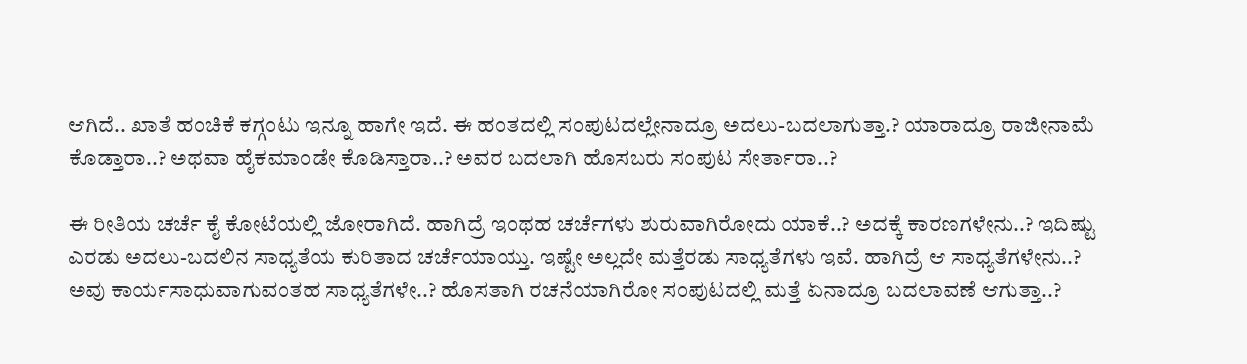ಆಗಿದೆ.. ಖಾತೆ ಹಂಚಿಕೆ ಕಗ್ಗಂಟು ಇನ್ನೂ ಹಾಗೇ ಇದೆ. ಈ ಹಂತದಲ್ಲಿ ಸಂಪುಟದಲ್ಲೇನಾದ್ರೂ ಅದಲು-ಬದಲಾಗುತ್ತಾ.? ಯಾರಾದ್ರೂ ರಾಜೀನಾಮೆ ಕೊಡ್ತಾರಾ..? ಅಥವಾ ಹೈಕಮಾಂಡೇ ಕೊಡಿಸ್ತಾರಾ..? ಅವರ ಬದಲಾಗಿ ಹೊಸಬರು ಸಂಪುಟ ಸೇರ್ತಾರಾ..?

ಈ ರೀತಿಯ ಚರ್ಚೆ ಕೈ ಕೋಟೆಯಲ್ಲಿ ಜೋರಾಗಿದೆ. ಹಾಗಿದ್ರೆ ಇಂಥಹ ಚರ್ಚೆಗಳು ಶುರುವಾಗಿರೋದು ಯಾಕೆ..? ಅದಕ್ಕೆ ಕಾರಣಗಳೇನು..? ಇದಿಷ್ಟು ಎರಡು ಅದಲು-ಬದಲಿನ ಸಾಧ್ಯತೆಯ ಕುರಿತಾದ ಚರ್ಚೆಯಾಯ್ತು. ಇಷ್ಟೇ ಅಲ್ಲದೇ ಮತ್ತೆರಡು ಸಾಧ್ಯತೆಗಳು ಇವೆ. ಹಾಗಿದ್ರೆ ಆ ಸಾಧ್ಯತೆಗಳೇನು..? ಅವು ಕಾರ್ಯಸಾಧುವಾಗುವಂತಹ ಸಾಧ್ಯತೆಗಳೇ..? ಹೊಸತಾಗಿ ರಚನೆಯಾಗಿರೋ ಸಂಪುಟದಲ್ಲಿ ಮತ್ತೆ ಏನಾದ್ರೂ ಬದಲಾವಣೆ ಆಗುತ್ತಾ..?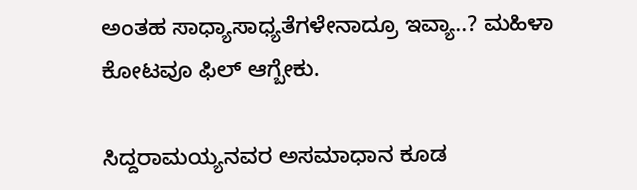ಅಂತಹ ಸಾಧ್ಯಾಸಾಧ್ಯತೆಗಳೇನಾದ್ರೂ ಇವ್ಯಾ..? ಮಹಿಳಾ ಕೋಟವೂ ಫಿಲ್ ಆಗ್ಬೇಕು.

ಸಿದ್ದರಾಮಯ್ಯನವರ ಅಸಮಾಧಾನ ಕೂಡ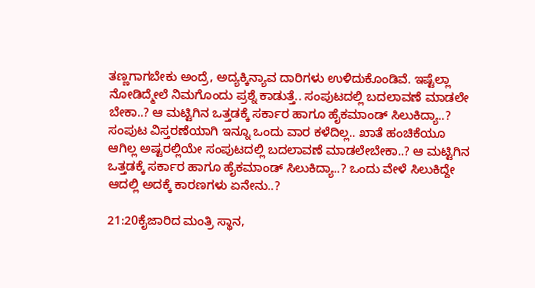ತಣ್ಣಗಾಗಬೇಕು ಅಂದ್ರೆ, ಅದ್ಯಕ್ಕಿನ್ಯಾವ ದಾರಿಗಳು ಉಳಿದುಕೊಂಡಿವೆ. ಇಷ್ಟೆಲ್ಲಾ ನೋಡಿದ್ಮೇಲೆ ನಿಮಗೊಂದು ಪ್ರಶ್ನೆ ಕಾಡುತ್ತೆ.. ಸಂಪುಟದಲ್ಲಿ ಬದಲಾವಣೆ ಮಾಡಲೇ ಬೇಕಾ..? ಆ ಮಟ್ಟಿಗಿನ ಒತ್ತಡಕ್ಕೆ ಸರ್ಕಾರ ಹಾಗೂ ಹೈಕಮಾಂಡ್ ಸಿಲುಕಿದ್ಯಾ..? ಸಂಪುಟ ವಿಸ್ತರಣೆಯಾಗಿ ಇನ್ನೂ ಒಂದು ವಾರ ಕಳೆದಿಲ್ಲ.. ಖಾತೆ ಹಂಚಿಕೆಯೂ ಆಗಿಲ್ಲ ಅಷ್ಟರಲ್ಲಿಯೇ ಸಂಪುಟದಲ್ಲಿ ಬದಲಾವಣೆ ಮಾಡಲೇಬೇಕಾ..? ಆ ಮಟ್ಟಿಗಿನ ಒತ್ತಡಕ್ಕೆ ಸರ್ಕಾರ ಹಾಗೂ ಹೈಕಮಾಂಡ್ ಸಿಲುಕಿದ್ಯಾ..? ಒಂದು ವೇಳೆ ಸಿಲುಕಿದ್ದೇ ಆದಲ್ಲಿ ಅದಕ್ಕೆ ಕಾರಣಗಳು ಏನೇನು..?

21:20ಕೈಜಾರಿದ ಮಂತ್ರಿ ಸ್ಥಾನ,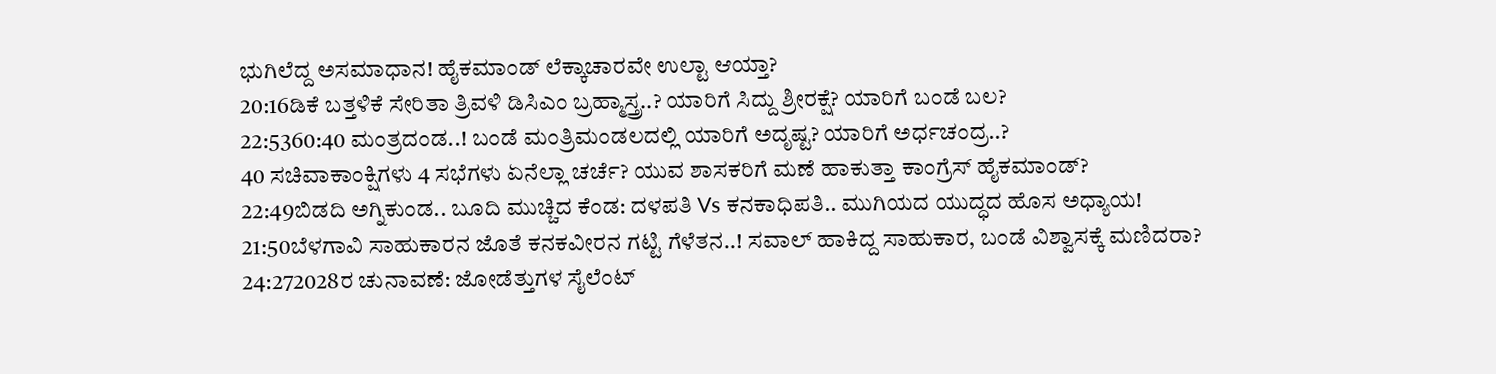ಭುಗಿಲೆದ್ದ ಅಸಮಾಧಾನ! ಹೈಕಮಾಂಡ್ ಲೆಕ್ಕಾಚಾರವೇ ಉಲ್ಟಾ ಆಯ್ತಾ?
20:16ಡಿಕೆ ಬತ್ತಳಿಕೆ ಸೇರಿತಾ ತ್ರಿವಳಿ ಡಿಸಿಎಂ ಬ್ರಹ್ಮಾಸ್ತ್ರ..? ಯಾರಿಗೆ ಸಿದ್ದು ಶ್ರೀರಕ್ಷೆ? ಯಾರಿಗೆ ಬಂಡೆ ಬಲ?
22:5360:40 ಮಂತ್ರದಂಡ..! ಬಂಡೆ ಮಂತ್ರಿಮಂಡಲದಲ್ಲಿ ಯಾರಿಗೆ ಅದೃಷ್ಟ? ಯಾರಿಗೆ ಅರ್ಧಚಂದ್ರ..?
40 ಸಚಿವಾಕಾಂಕ್ಷಿಗಳು 4 ಸಭೆಗಳು ಏನೆಲ್ಲಾ ಚರ್ಚೆ? ಯುವ ಶಾಸಕರಿಗೆ ಮಣೆ ಹಾಕುತ್ತಾ ಕಾಂಗ್ರೆಸ್ ಹೈಕಮಾಂಡ್?
22:49ಬಿಡದಿ ಅಗ್ನಿಕುಂಡ.. ಬೂದಿ ಮುಚ್ಚಿದ ಕೆಂಡ: ದಳಪತಿ Vs ಕನಕಾಧಿಪತಿ.. ಮುಗಿಯದ ಯುದ್ಧದ ಹೊಸ ಅಧ್ಯಾಯ!
21:50ಬೆಳಗಾವಿ ಸಾಹುಕಾರನ ಜೊತೆ ಕನಕವೀರನ ಗಟ್ಟಿ ಗೆಳೆತನ..! ಸವಾಲ್ ಹಾಕಿದ್ದ ಸಾಹುಕಾರ, ಬಂಡೆ ವಿಶ್ವಾಸಕ್ಕೆ ಮಣಿದರಾ?
24:272028ರ ಚುನಾವಣೆ: ಜೋಡೆತ್ತುಗಳ ಸೈಲೆಂಟ್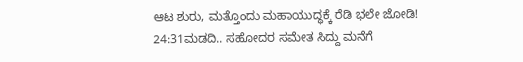ಆಟ ಶುರು, ಮತ್ತೊಂದು ಮಹಾಯುದ್ಧಕ್ಕೆ ರೆಡಿ ಭಲೇ ಜೋಡಿ!
24:31ಮಡದಿ.. ಸಹೋದರ ಸಮೇತ ಸಿದ್ದು ಮನೆಗೆ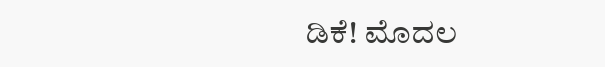ಡಿಕೆ! ಮೊದಲ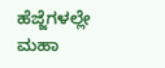ಹೆಜ್ಜೆಗಳಲ್ಲೇ ಮಹಾ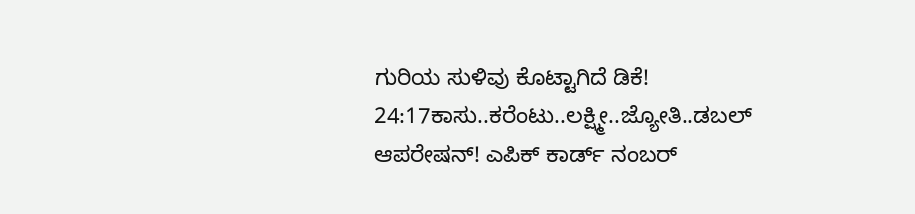ಗುರಿಯ ಸುಳಿವು ಕೊಟ್ಟಾಗಿದೆ ಡಿಕೆ!
24:17ಕಾಸು..ಕರೆಂಟು..ಲಕ್ಷ್ಮೀ..ಜ್ಯೋತಿ..ಡಬಲ್ ಆಪರೇಷನ್! ಎಪಿಕ್ ಕಾರ್ಡ್ ನಂಬರ್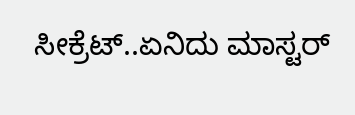ಸೀಕ್ರೆಟ್..ಏನಿದು ಮಾಸ್ಟರ್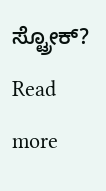ಸ್ಟ್ರೋಕ್?
Read more